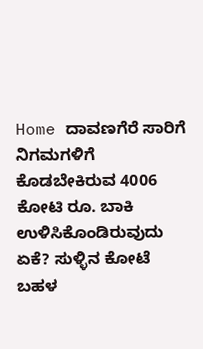Home ದಾವಣಗೆರೆ ಸಾರಿಗೆ ನಿಗಮಗಳಿಗೆ ಕೊಡಬೇಕಿರುವ 4006 ಕೋಟಿ ರೂ. ಬಾಕಿ ಉಳಿಸಿಕೊಂಡಿರುವುದು ಏಕೆ? ಸುಳ್ಳಿನ ಕೋಟೆ ಬಹಳ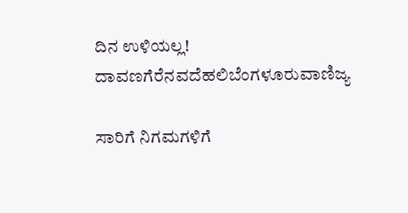ದಿನ ಉಳಿಯಲ್ಲ!
ದಾವಣಗೆರೆನವದೆಹಲಿಬೆಂಗಳೂರುವಾಣಿಜ್ಯ

ಸಾರಿಗೆ ನಿಗಮಗಳಿಗೆ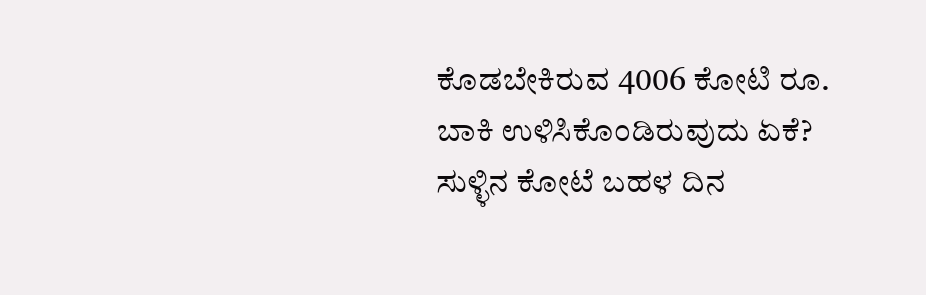ಕೊಡಬೇಕಿರುವ 4006 ಕೋಟಿ ರೂ. ಬಾಕಿ ಉಳಿಸಿಕೊಂಡಿರುವುದು ಏಕೆ? ಸುಳ್ಳಿನ ಕೋಟೆ ಬಹಳ ದಿನ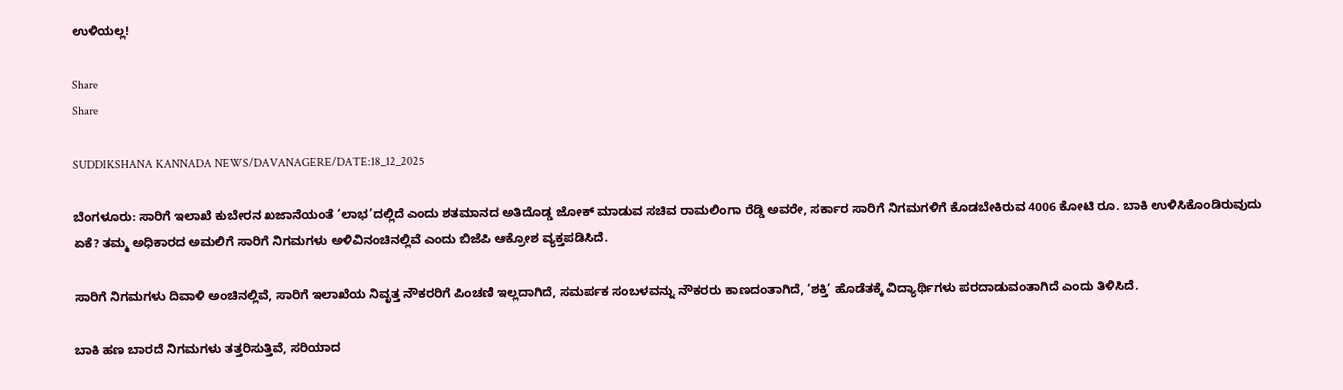ಉಳಿಯಲ್ಲ!

Share
Share

SUDDIKSHANA KANNADA NEWS/DAVANAGERE/DATE:18_12_2025

ಬೆಂಗಳೂರು: ಸಾರಿಗೆ ಇಲಾಖೆ ಕುಬೇರನ ಖಜಾನೆಯಂತೆ ‘ಲಾಭ’ದಲ್ಲಿದೆ ಎಂದು ಶತಮಾನದ ಅತಿದೊಡ್ಡ ಜೋಕ್ ಮಾಡುವ ಸಚಿವ ರಾಮಲಿಂಗಾ ರೆಡ್ಡಿ ಅವರೇ, ಸರ್ಕಾರ ಸಾರಿಗೆ ನಿಗಮಗಳಿಗೆ ಕೊಡಬೇಕಿರುವ 4006 ಕೋಟಿ ರೂ. ಬಾಕಿ ಉಳಿಸಿಕೊಂಡಿರುವುದು ಏಕೆ? ತಮ್ಮ ಅಧಿಕಾರದ ಅಮಲಿಗೆ ಸಾರಿಗೆ ನಿಗಮಗಳು ಅಳಿವಿನಂಚಿನಲ್ಲಿವೆ ಎಂದು ಬಿಜೆಪಿ ಆಕ್ರೋಶ ವ್ಯಕ್ತಪಡಿಸಿದೆ.

ಸಾರಿಗೆ ನಿಗಮಗಳು ದಿವಾಳಿ ಅಂಚಿನಲ್ಲಿವೆ, ಸಾರಿಗೆ ಇಲಾಖೆಯ ನಿವೃತ್ತ ನೌಕರರಿಗೆ ಪಿಂಚಣಿ ಇಲ್ಲದಾಗಿದೆ, ಸಮರ್ಪಕ ಸಂಬಳವನ್ನು ನೌಕರರು ಕಾಣದಂತಾಗಿದೆ, ‘ಶಕ್ತಿ’ ಹೊಡೆತಕ್ಕೆ ವಿದ್ಯಾರ್ಥಿಗಳು ಪರದಾಡುವಂತಾಗಿದೆ ಎಂದು ತಿಳಿಸಿದೆ.

ಬಾಕಿ ಹಣ ಬಾರದೆ ನಿಗಮಗಳು ತತ್ತರಿಸುತ್ತಿವೆ, ಸರಿಯಾದ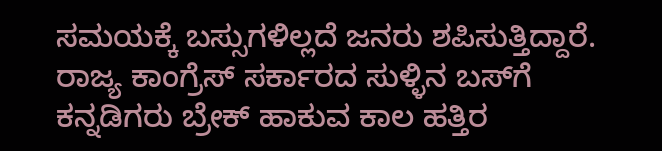ಸಮಯಕ್ಕೆ ಬಸ್ಸುಗಳಿಲ್ಲದೆ ಜನರು ಶಪಿಸುತ್ತಿದ್ದಾರೆ. ರಾಜ್ಯ ಕಾಂಗ್ರೆಸ್ ಸರ್ಕಾರದ ಸುಳ್ಳಿನ ಬಸ್‌ಗೆ ಕನ್ನಡಿಗರು ಬ್ರೇಕ್ ಹಾಕುವ ಕಾಲ ಹತ್ತಿರ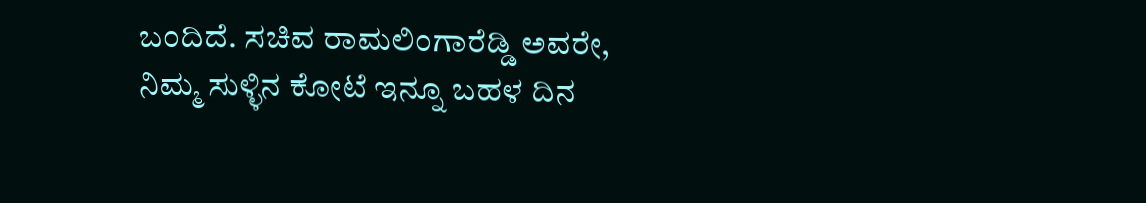ಬಂದಿದೆ. ಸಚಿವ ರಾಮಲಿಂಗಾರೆಡ್ಡಿ ಅವರೇ, ನಿಮ್ಮ ಸುಳ್ಳಿನ ಕೋಟೆ ಇನ್ನೂ ಬಹಳ ದಿನ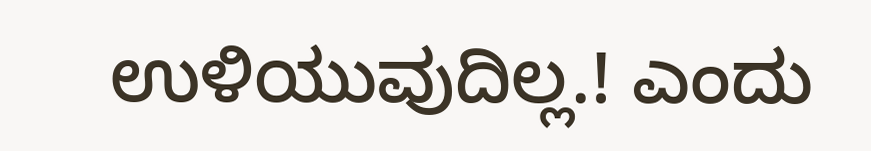ಉಳಿಯುವುದಿಲ್ಲ.! ಎಂದು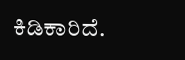ಕಿಡಿಕಾರಿದೆ.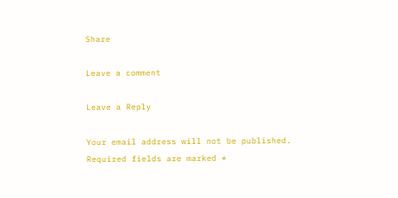Share

Leave a comment

Leave a Reply

Your email address will not be published. Required fields are marked *